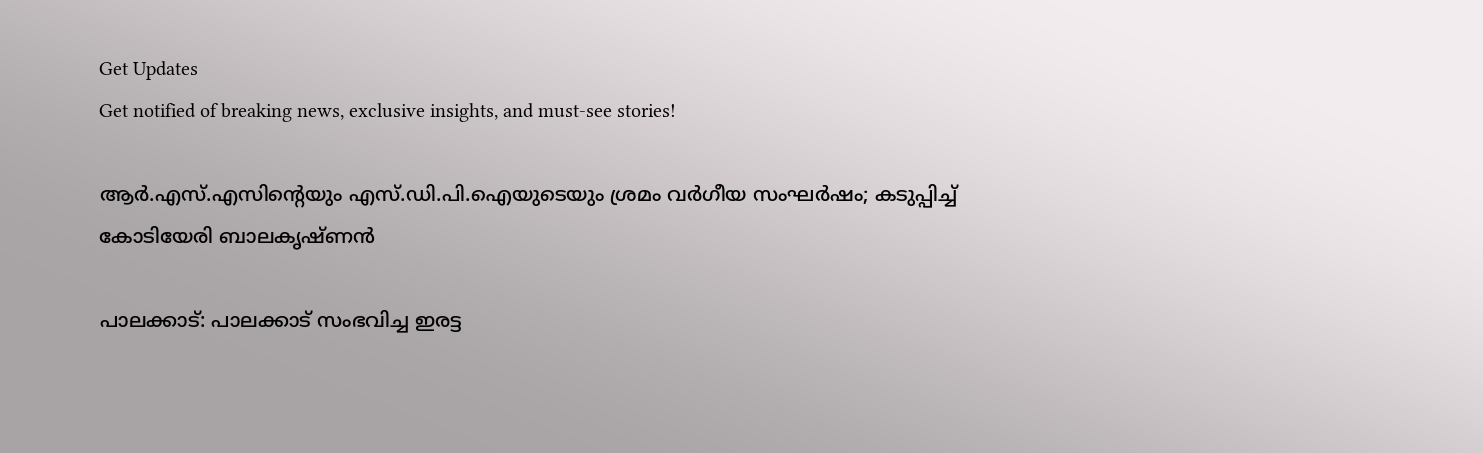Get Updates
Get notified of breaking news, exclusive insights, and must-see stories!

ആർ.എസ്.എസിന്റെയും എസ്.ഡി.പി.ഐയുടെയും ശ്രമം വർഗീയ സംഘർഷം; കടുപ്പിച്ച് കോടിയേരി ബാലകൃഷ്ണൻ

പാലക്കാട്: പാലക്കാട് സംഭവിച്ച ഇരട്ട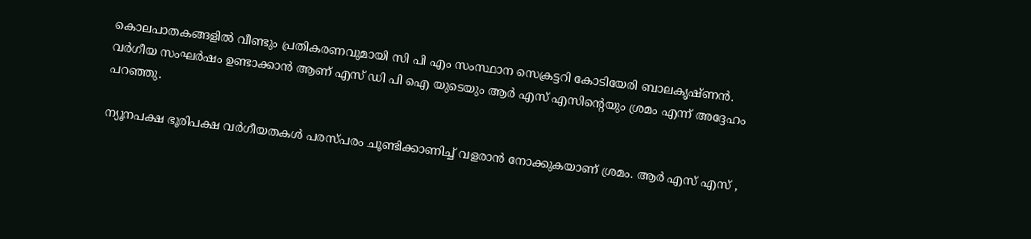കൊലപാതകങ്ങളിൽ വീണ്ടും പ്രതികരണവുമായി സി പി എം സംസ്ഥാന സെക്രട്ടറി കോടിയേരി ബാലകൃഷ്ണൻ. വർഗീയ സംഘർഷം ഉണ്ടാക്കാൻ ആണ് എസ് ഡി പി ഐ യുടെയും ആർ എസ് എസിന്റെയും ശ്രമം എന്ന് അദ്ദേഹം പറഞ്ഞു.

ന്യൂനപക്ഷ ഭൂരിപക്ഷ വർഗീയതകൾ പരസ്പരം ചൂണ്ടിക്കാണിച്ച് വളരാൻ നോക്കുകയാണ് ശ്രമം. ആർ എസ് എസ് ,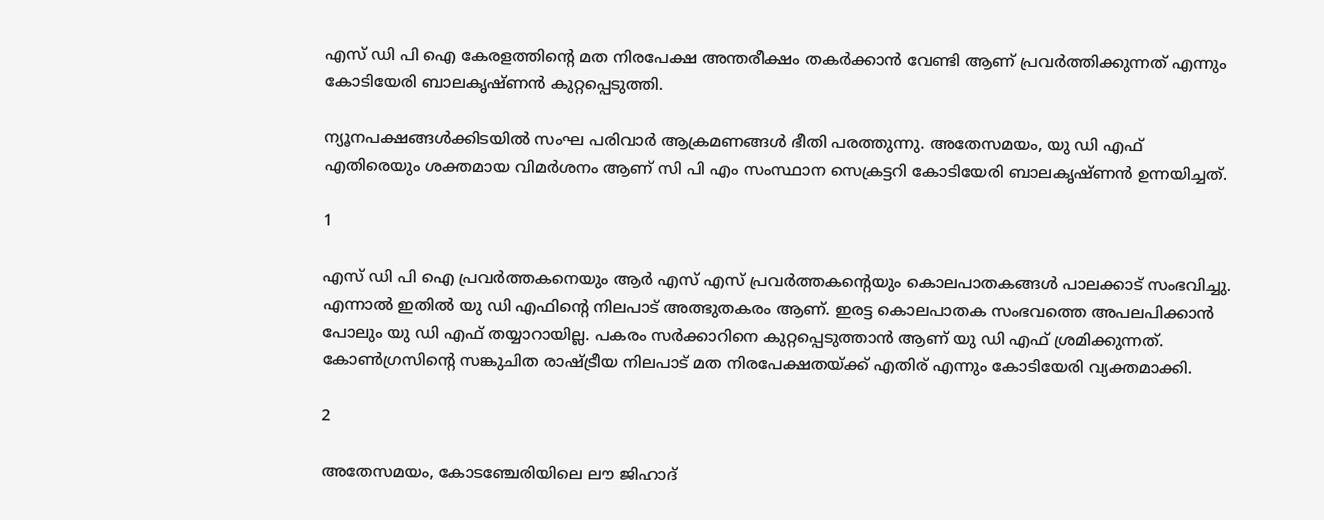എസ് ഡി പി ഐ കേരളത്തിന്റെ മത നിരപേക്ഷ അന്തരീക്ഷം തകർക്കാൻ വേണ്ടി ആണ് പ്രവർത്തിക്കുന്നത് എന്നും കോടിയേരി ബാലകൃഷ്ണൻ കുറ്റപ്പെടുത്തി.

ന്യൂനപക്ഷങ്ങൾക്കിടയിൽ സംഘ പരിവാർ ആക്രമണങ്ങൾ ഭീതി പരത്തുന്നു. അതേസമയം, യു ഡി എഫ് എതിരെയും ശക്തമായ വിമർശനം ആണ് സി പി എം സംസ്ഥാന സെക്രട്ടറി കോടിയേരി ബാലകൃഷ്ണൻ ഉന്നയിച്ചത്.

1

എസ് ഡി പി ഐ പ്രവർത്തകനെയും ആർ എസ് എസ് പ്രവർത്തകന്റെയും കൊലപാതകങ്ങൾ പാലക്കാട് സംഭവിച്ചു. എന്നാൽ ഇതിൽ യു ഡി എഫിന്റെ നിലപാട് അത്ഭുതകരം ആണ്. ഇരട്ട കൊലപാതക സംഭവത്തെ അപലപിക്കാൻ പോലും യു ഡി എഫ് തയ്യാറായില്ല. പകരം സർക്കാറിനെ കുറ്റപ്പെടുത്താൻ ആണ് യു ഡി എഫ് ശ്രമിക്കുന്നത്. കോൺഗ്രസിന്റെ സങ്കുചിത രാഷ്ട്രീയ നിലപാട് മത നിരപേക്ഷതയ്ക്ക് എതിര് എന്നും കോടിയേരി വ്യക്തമാക്കി.

2

അതേസമയം, കോടഞ്ചേരിയിലെ ലൗ ജിഹാദ്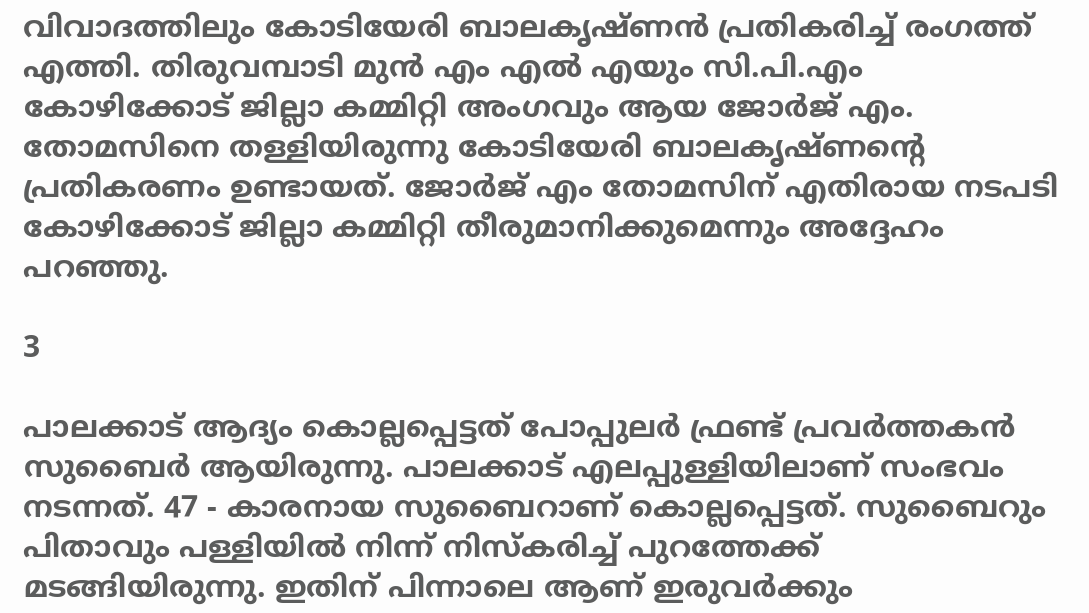വിവാദത്തിലും കോടിയേരി ബാലകൃഷ്ണൻ പ്രതികരിച്ച് രംഗത്ത് എത്തി. തിരുവമ്പാടി മുൻ എം എൽ എയും സി.പി.എം കോഴിക്കോട് ജില്ലാ കമ്മിറ്റി അംഗവും ആയ ജോർജ് എം. തോമസിനെ തള്ളിയിരുന്നു കോടിയേരി ബാലകൃഷ്ണന്റെ പ്രതികരണം ഉണ്ടായത്. ജോർജ് എം തോമസിന് എതിരായ നടപടി കോഴിക്കോട് ജില്ലാ കമ്മിറ്റി തീരുമാനിക്കുമെന്നും അദ്ദേഹം പറഞ്ഞു.

3

പാലക്കാട് ആദ്യം കൊല്ലപ്പെട്ടത് പോപ്പുലർ ഫ്രണ്ട് പ്രവർത്തകൻ സുബൈർ ആയിരുന്നു. പാലക്കാട് എലപ്പുള്ളിയിലാണ് സംഭവം നടന്നത്. 47 - കാരനായ സുബൈറാണ് കൊല്ലപ്പെട്ടത്. സുബൈറും പിതാവും പള്ളിയിൽ നിന്ന് നിസ്കരിച്ച് പുറത്തേക്ക് മടങ്ങിയിരുന്നു. ഇതിന് പിന്നാലെ ആണ് ഇരുവർക്കും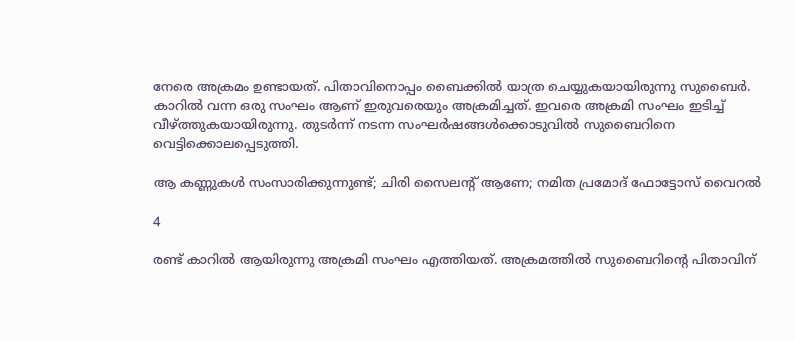നേരെ അക്രമം ഉണ്ടായത്. പിതാവിനൊപ്പം ബൈക്കിൽ യാത്ര ചെയ്യുകയായിരുന്നു സുബൈർ. കാറിൽ വന്ന ഒരു സംഘം ആണ് ഇരുവരെയും അക്രമിച്ചത്. ഇവരെ അക്രമി സംഘം ഇടിച്ച് വീഴ്ത്തുകയായിരുന്നു. തുടർന്ന് നടന്ന സംഘർഷങ്ങൾക്കൊടുവിൽ സുബൈറിനെ വെട്ടിക്കൊലപ്പെടുത്തി.

ആ കണ്ണുകൾ സംസാരിക്കുന്നുണ്ട്; ചിരി സൈലന്റ് ആണേ; നമിത പ്രമോദ് ഫോട്ടോസ് വൈറൽ

4

രണ്ട് കാറിൽ ആയിരുന്നു അക്രമി സംഘം എത്തിയത്. അക്രമത്തിൽ സുബൈറിന്റെ പിതാവിന്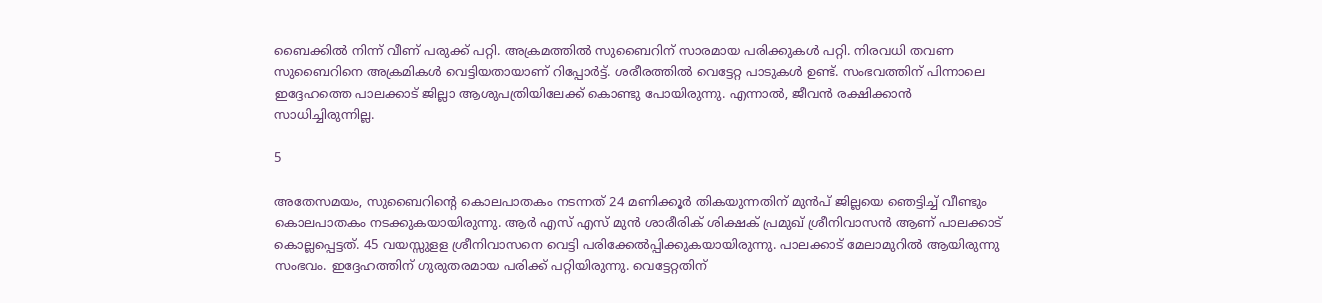ബൈക്കിൽ നിന്ന് വീണ് പരുക്ക് പറ്റി. അക്രമത്തിൽ സുബൈറിന് സാരമായ പരിക്കുകൾ പറ്റി. നിരവധി തവണ സുബൈറിനെ അക്രമികൾ വെട്ടിയതായാണ് റിപ്പോർട്ട്. ശരീരത്തിൽ വെട്ടേറ്റ പാടുകൾ ഉണ്ട്. സംഭവത്തിന് പിന്നാലെ ഇദ്ദേഹത്തെ പാലക്കാട് ജില്ലാ ആശുപത്രിയിലേക്ക് കൊണ്ടു പോയിരുന്നു. എന്നാൽ, ജീവൻ രക്ഷിക്കാൻ സാധിച്ചിരുന്നില്ല.

5

അതേസമയം, സുബൈറിന്റെ കൊലപാതകം നടന്നത് 24 മണിക്കൂർ തികയുന്നതിന് മുൻപ് ജില്ലയെ ഞെട്ടിച്ച് വീണ്ടും കൊലപാതകം നടക്കുകയായിരുന്നു. ആർ എസ് എസ് മുൻ ശാരീരിക് ശിക്ഷക് പ്രമുഖ് ശ്രീനിവാസൻ ആണ് പാലക്കാട് കൊല്ലപ്പെട്ടത്. 45 വയസ്സുളള ശ്രീനിവാസനെ വെട്ടി പരിക്കേൽപ്പിക്കുകയായിരുന്നു. പാലക്കാട് മേലാമുറിൽ ആയിരുന്നു സംഭവം. ഇദ്ദേഹത്തിന് ഗുരുതരമായ പരിക്ക് പറ്റിയിരുന്നു. വെട്ടേറ്റതിന്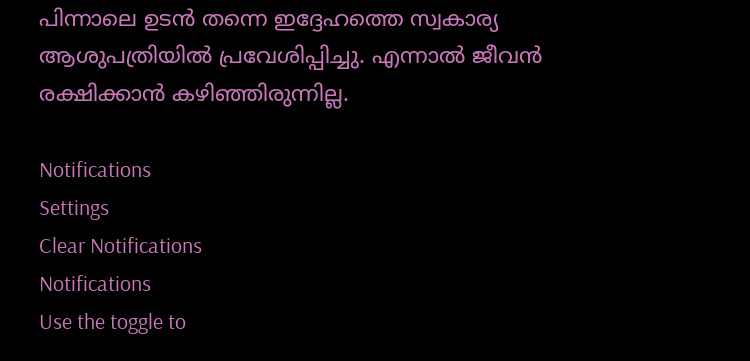പിന്നാലെ ഉടൻ തന്നെ ഇദ്ദേഹത്തെ സ്വകാര്യ ആശുപത്രിയിൽ പ്രവേശിപ്പിച്ചു. എന്നാൽ ജീവൻ രക്ഷിക്കാൻ കഴിഞ്ഞിരുന്നില്ല.

Notifications
Settings
Clear Notifications
Notifications
Use the toggle to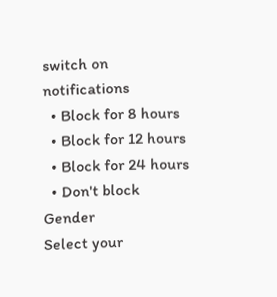switch on notifications
  • Block for 8 hours
  • Block for 12 hours
  • Block for 24 hours
  • Don't block
Gender
Select your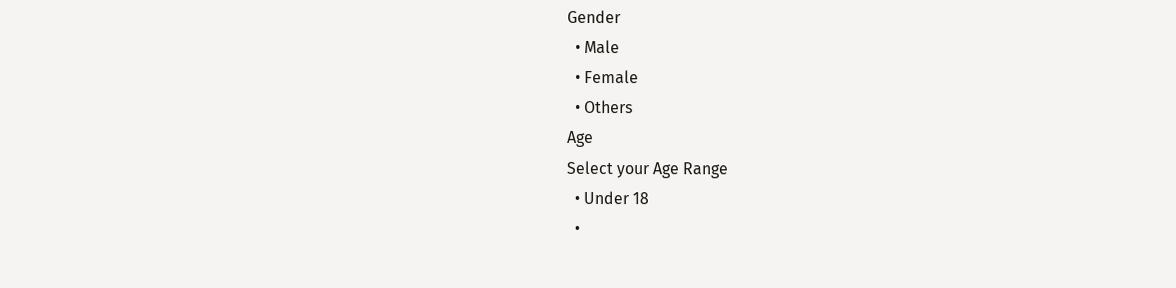Gender
  • Male
  • Female
  • Others
Age
Select your Age Range
  • Under 18
  •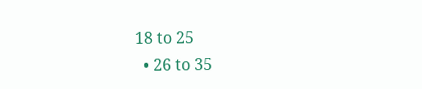18 to 25
  • 26 to 35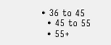• 36 to 45
  • 45 to 55
  • 55+